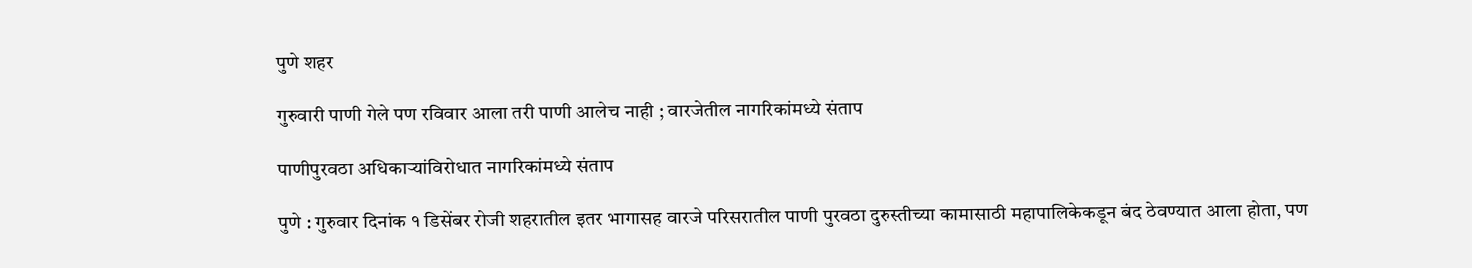पुणे शहर

गुरुवारी पाणी गेले पण रविवार आला तरी पाणी आलेच नाही ; वारजेतील नागरिकांमध्ये संताप

पाणीपुरवठा अधिकाऱ्यांविरोधात नागरिकांमध्ये संताप

पुणे : गुरुवार दिनांक १ डिसेंबर रोजी शहरातील इतर भागासह वारजे परिसरातील पाणी पुरवठा दुरुस्तीच्या कामासाठी महापालिकेकडून बंद ठेवण्यात आला होता, पण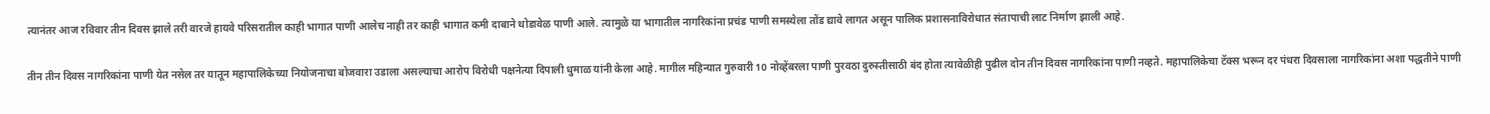त्यानंतर आज रविवार तीन दिवस झाले तरी वारजे हायवे परिसरातील काही भागात पाणी आलेच नाही तर काही भागात कमी दाबाने थोडावेळ पाणी आले. त्यामुळे या भागातील नागरिकांना प्रचंड पाणी समस्येला तोंड द्यावे लागत असून पालिक प्रशासनाविरोधात संतापाची लाट निर्माण झाली आहे.

तीन तीन दिवस नागरिकांना पाणी येत नसेल तर यातून महापालिकेच्या नियोजनाचा बोजवारा उडाला असल्याचा आरोप विरोधी पक्षनेत्या दिपाली धुमाळ यांनी केला आहे. मागील महिन्यात गुरुवारी 10 नोव्हेंबरला पाणी पुरवठा दुरुस्तीसाठी बंद होता त्यावेळीही पुढील दोन तीन दिवस नागरिकांना पाणी नव्हते. महापालिकेचा टॅक्स भरून दर पंधरा दिवसाला नागरिकांना अशा पद्धतीने पाणी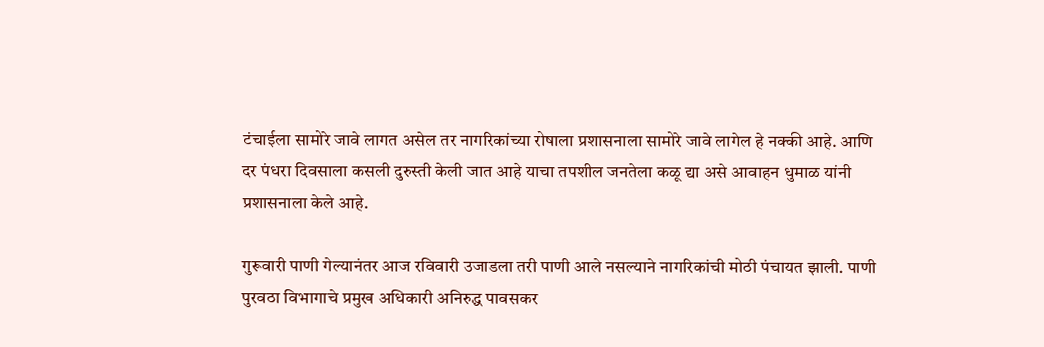टंचाईला सामोरे जावे लागत असेल तर नागरिकांच्या रोषाला प्रशासनाला सामोरे जावे लागेल हे नक्की आहे. आणि दर पंधरा दिवसाला कसली दुरुस्ती केली जात आहे याचा तपशील जनतेला कळू द्या असे आवाहन धुमाळ यांनी प्रशासनाला केले आहे.

गुरूवारी पाणी गेल्यानंतर आज रविवारी उजाडला तरी पाणी आले नसल्याने नागरिकांची मोठी पंचायत झाली. पाणी पुरवठा विभागाचे प्रमुख अधिकारी अनिरुद्ध पावसकर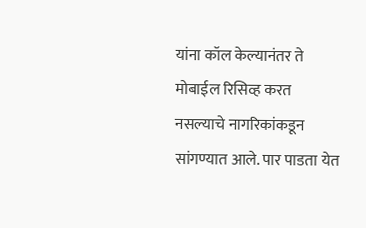यांना कॉल केल्यानंतर ते मोबाईल रिसिव्ह करत नसल्याचे नागरिकांकडून सांगण्यात आले. पार पाडता येत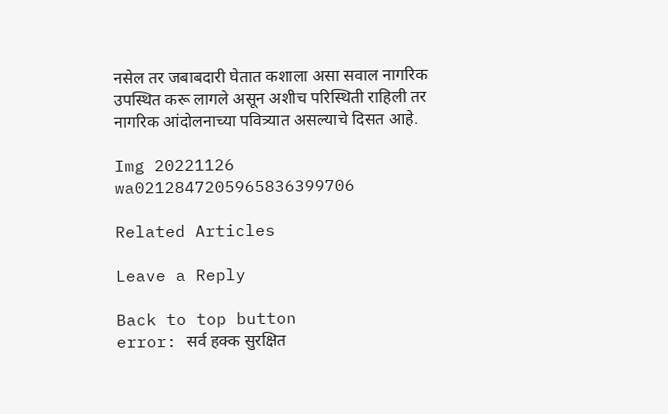नसेल तर जबाबदारी घेतात कशाला असा सवाल नागरिक उपस्थित करू लागले असून अशीच परिस्थिती राहिली तर नागरिक आंदोलनाच्या पवित्र्यात असल्याचे दिसत आहे.

Img 20221126 wa0212847205965836399706

Related Articles

Leave a Reply

Back to top button
error: सर्व हक्क सुरक्षित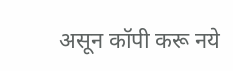असून कॉपी करू नये